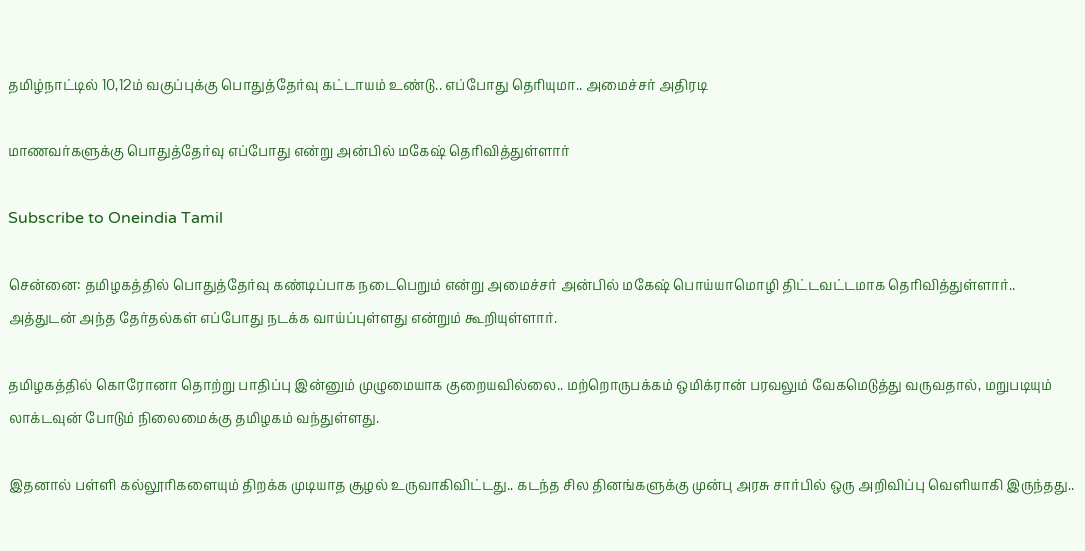தமிழ்நாட்டில் 10,12ம் வகுப்புக்கு பொதுத்தேர்வு கட்டாயம் உண்டு.. எப்போது தெரியுமா.. அமைச்சர் அதிரடி

மாணவர்களுக்கு பொதுத்தேர்வு எப்போது என்று அன்பில் மகேஷ் தெரிவித்துள்ளார்

Subscribe to Oneindia Tamil

சென்னை: தமிழகத்தில் பொதுத்தேர்வு கண்டிப்பாக நடைபெறும் என்று அமைச்சர் அன்பில் மகேஷ் பொய்யாமொழி திட்டவட்டமாக தெரிவித்துள்ளார்.. அத்துடன் அந்த தேர்தல்கள் எப்போது நடக்க வாய்ப்புள்ளது என்றும் கூறியுள்ளார்.

தமிழகத்தில் கொரோனா தொற்று பாதிப்பு இன்னும் முழுமையாக குறையவில்லை.. மற்றொருபக்கம் ஒமிக்ரான் பரவலும் வேகமெடுத்து வருவதால், மறுபடியும் லாக்டவுன் போடும் நிலைமைக்கு தமிழகம் வந்துள்ளது.

இதனால் பள்ளி கல்லூரிகளையும் திறக்க முடியாத சூழல் உருவாகிவிட்டது.. கடந்த சில தினங்களுக்கு முன்பு அரசு சார்பில் ஒரு அறிவிப்பு வெளியாகி இருந்தது..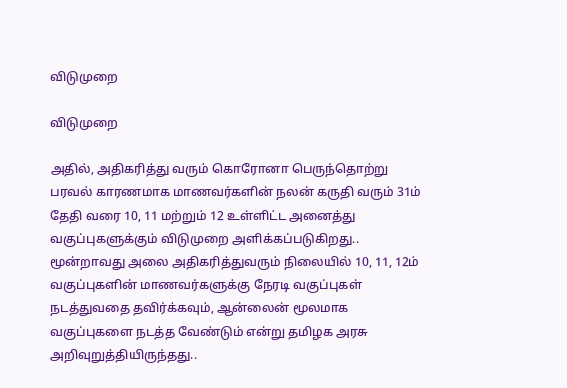விடுமுறை

விடுமுறை

அதில், அதிகரித்து வரும் கொரோனா பெருந்தொற்று பரவல் காரணமாக மாணவர்களின் நலன் கருதி வரும் 31ம் தேதி வரை 10, 11 மற்றும் 12 உள்ளிட்ட அனைத்து வகுப்புகளுக்கும் விடுமுறை அளிக்கப்படுகிறது.. மூன்றாவது அலை அதிகரித்துவரும் நிலையில் 10, 11, 12ம் வகுப்புகளின் மாணவர்களுக்கு நேரடி வகுப்புகள் நடத்துவதை தவிர்க்கவும், ஆன்லைன் மூலமாக வகுப்புகளை நடத்த வேண்டும் என்று தமிழக அரசு அறிவுறுத்தியிருந்தது..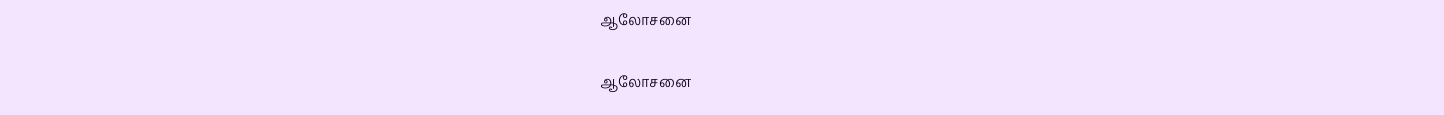ஆலோசனை

ஆலோசனை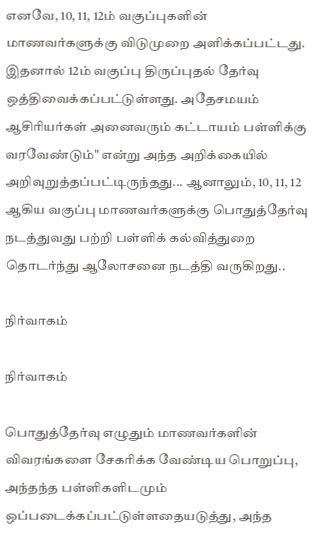எனவே, 10, 11, 12ம் வகுப்புகளின் மாணவர்களுக்கு விடுமுறை அளிக்கப்பட்டது. இதனால் 12ம் வகுப்பு திருப்புதல் தேர்வு ஒத்திவைக்கப்பட்டுள்ளது. அதேசமயம் ஆசிரியர்கள் அனைவரும் கட்டாயம் பள்ளிக்கு வரவேண்டும்" என்று அந்த அறிக்கையில் அறிவுறுத்தப்பட்டிருந்தது... ஆனாலும், 10, 11, 12 ஆகிய வகுப்பு மாணவர்களுக்கு பொதுத்தேர்வு நடத்துவது பற்றி பள்ளிக் கல்வித்துறை தொடர்ந்து ஆலோசனை நடத்தி வருகிறது..

நிர்வாகம்

நிர்வாகம்

பொதுத்தேர்வு எழுதும் மாணவர்களின் விவரங்களை சேகரிக்க வேண்டிய பொறுப்பு, அந்தந்த பள்ளிகளிடமும் ஒப்படைக்கப்பட்டுள்ளதையடுத்து, அந்த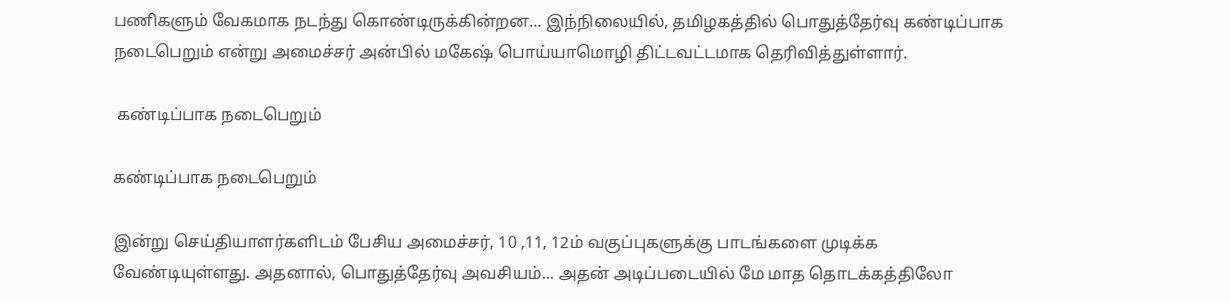பணிகளும் வேகமாக நடந்து கொண்டிருக்கின்றன... இந்நிலையில், தமிழகத்தில் பொதுத்தேர்வு கண்டிப்பாக நடைபெறும் என்று அமைச்சர் அன்பில் மகேஷ் பொய்யாமொழி திட்டவட்டமாக தெரிவித்துள்ளார்.

 கண்டிப்பாக நடைபெறும்

கண்டிப்பாக நடைபெறும்

இன்று செய்தியாளர்களிடம் பேசிய அமைச்சர், 10 ,11, 12ம் வகுப்புகளுக்கு பாடங்களை முடிக்க வேண்டியுள்ளது. அதனால், பொதுத்தேர்வு அவசியம்... அதன் அடிப்படையில் மே மாத தொடக்கத்திலோ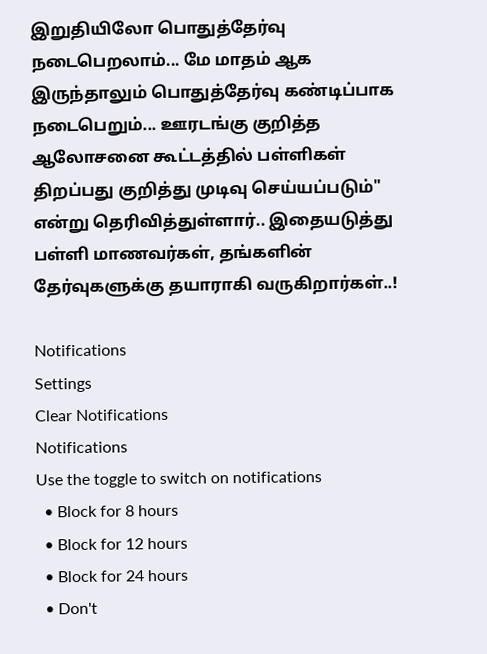இறுதியிலோ பொதுத்தேர்வு நடைபெறலாம்... மே மாதம் ஆக இருந்தாலும் பொதுத்தேர்வு கண்டிப்பாக நடைபெறும்... ஊரடங்கு குறித்த ஆலோசனை கூட்டத்தில் பள்ளிகள் திறப்பது குறித்து முடிவு செய்யப்படும்" என்று தெரிவித்துள்ளார்.. இதையடுத்து பள்ளி மாணவர்கள், தங்களின் தேர்வுகளுக்கு தயாராகி வருகிறார்கள்..!

Notifications
Settings
Clear Notifications
Notifications
Use the toggle to switch on notifications
  • Block for 8 hours
  • Block for 12 hours
  • Block for 24 hours
  • Don't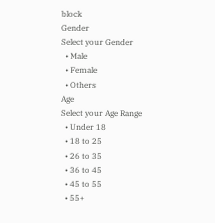block
Gender
Select your Gender
  • Male
  • Female
  • Others
Age
Select your Age Range
  • Under 18
  • 18 to 25
  • 26 to 35
  • 36 to 45
  • 45 to 55
  • 55+